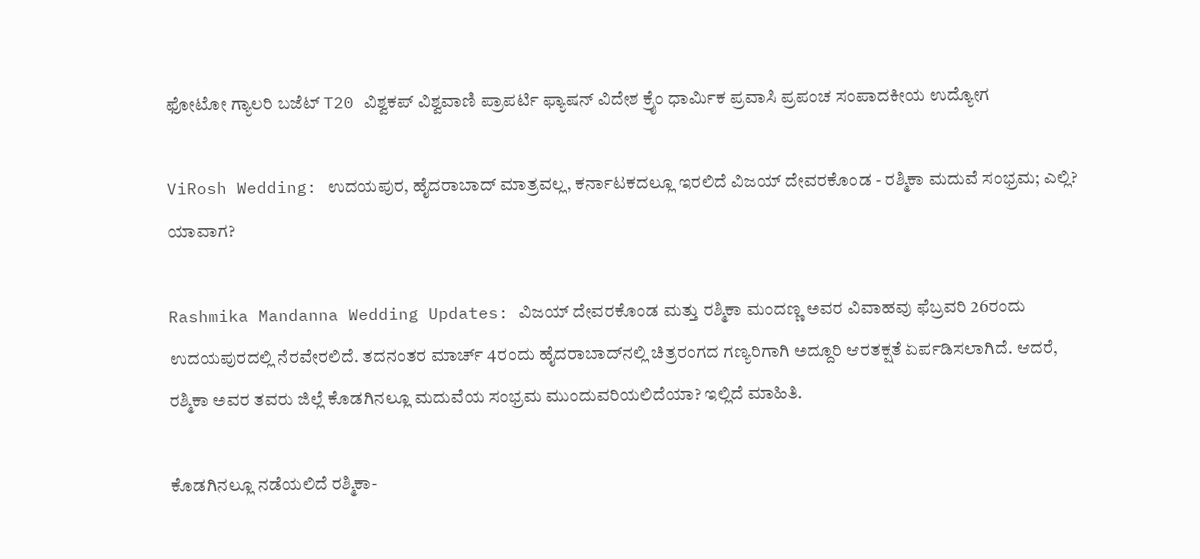ಫೋಟೋ ಗ್ಯಾಲರಿ ಬಜೆಟ್ T20 ವಿಶ್ವಕಪ್ ವಿಶ್ವವಾಣಿ ಪ್ರಾಪರ್ಟಿ ಫ್ಯಾಷನ್ ವಿದೇಶ ಕ್ರೈಂ ಧಾರ್ಮಿಕ ಪ್ರವಾಸಿ ಪ್ರಪಂಚ ಸಂಪಾದಕೀಯ ಉದ್ಯೋಗ

ViRosh Wedding: ಉದಯಪುರ, ಹೈದರಾಬಾದ್‌ ಮಾತ್ರವಲ್ಲ, ಕರ್ನಾಟಕದಲ್ಲೂ ಇರಲಿದೆ ವಿಜಯ್‌ ದೇವರಕೊಂಡ - ರಶ್ಮಿಕಾ ಮದುವೆ ಸಂಭ್ರಮ; ಎಲ್ಲಿ? ಯಾವಾಗ?

Rashmika Mandanna Wedding Updates: ವಿಜಯ್ ದೇವರಕೊಂಡ ಮತ್ತು ರಶ್ಮಿಕಾ ಮಂದಣ್ಣ ಅವರ ವಿವಾಹವು ಫೆಬ್ರವರಿ 26ರಂದು ಉದಯಪುರದಲ್ಲಿ ನೆರವೇರಲಿದೆ. ತದನಂತರ ಮಾರ್ಚ್ 4ರಂದು ಹೈದರಾಬಾದ್‌ನಲ್ಲಿ ಚಿತ್ರರಂಗದ ಗಣ್ಯರಿಗಾಗಿ ಅದ್ದೂರಿ ಆರತಕ್ಷತೆ ಏರ್ಪಡಿಸಲಾಗಿದೆ. ಆದರೆ, ರಶ್ಮಿಕಾ ಅವರ ತವರು ಜಿಲ್ಲೆ ಕೊಡಗಿನಲ್ಲೂ ಮದುವೆಯ ಸಂಭ್ರಮ ಮುಂದುವರಿಯಲಿದೆಯಾ? ಇಲ್ಲಿದೆ ಮಾಹಿತಿ.

ಕೊಡಗಿನಲ್ಲೂ ನಡೆಯಲಿದೆ ರಶ್ಮಿಕಾ-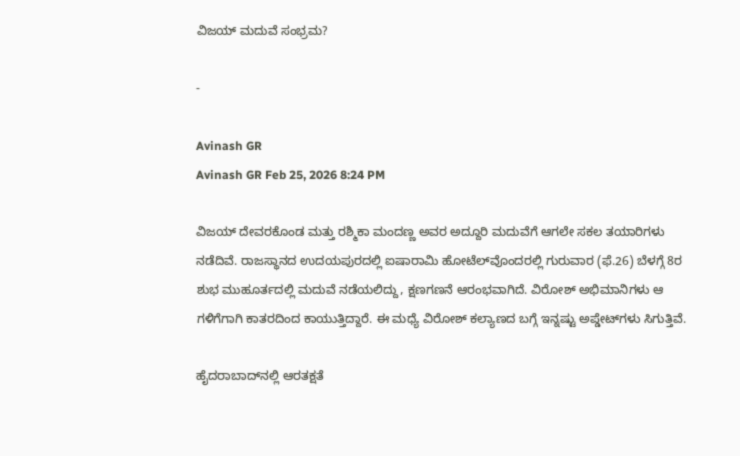ವಿಜಯ್ ಮದುವೆ ಸಂಭ್ರಮ?

-

Avinash GR
Avinash GR Feb 25, 2026 8:24 PM

ವಿಜಯ್‌ ದೇವರಕೊಂಡ ಮತ್ತು ರಶ್ಮಿಕಾ ಮಂದಣ್ಣ ಅವರ ಅದ್ದೂರಿ ಮದುವೆಗೆ ಆಗಲೇ ಸಕಲ ತಯಾರಿಗಳು ನಡೆದಿವೆ. ರಾಜಸ್ಥಾನದ ಉದಯಪುರದಲ್ಲಿ ಐಷಾರಾಮಿ ಹೋಟೆಲ್‌ವೊಂದರಲ್ಲಿ ಗುರುವಾರ (ಫೆ.26) ಬೆಳಗ್ಗೆ 8ರ ಶುಭ ಮುಹೂರ್ತದಲ್ಲಿ ಮದುವೆ ನಡೆಯಲಿದ್ದು, ಕ್ಷಣಗಣನೆ ಆರಂಭವಾಗಿದೆ. ವಿರೋಶ್‌ ಅಭಿಮಾನಿಗಳು ಆ ಗಳಿಗೆಗಾಗಿ ಕಾತರದಿಂದ ಕಾಯುತ್ತಿದ್ದಾರೆ. ಈ ಮಧ್ಯೆ ವಿರೋಶ್‌ ಕಲ್ಯಾಣದ ಬಗ್ಗೆ ಇನ್ನಷ್ಟು ಅಪ್ಡೇಟ್‌ಗಳು ಸಿಗುತ್ತಿವೆ.

ಹೈದರಾಬಾದ್‌ನಲ್ಲಿ ಆರತಕ್ಷತೆ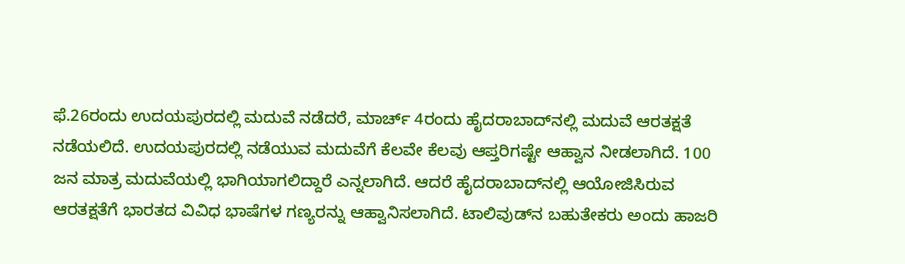ಫೆ.26ರಂದು ಉದಯಪುರದಲ್ಲಿ ಮದುವೆ ನಡೆದರೆ, ಮಾರ್ಚ್‌ 4ರಂದು ಹೈದರಾಬಾದ್‌ನಲ್ಲಿ ಮದುವೆ ಆರತಕ್ಷತೆ ನಡೆಯಲಿದೆ. ಉದಯಪುರದಲ್ಲಿ ನಡೆಯುವ ಮದುವೆಗೆ ಕೆಲವೇ ಕೆಲವು ಆಪ್ತರಿಗಷ್ಟೇ ಆಹ್ವಾನ ನೀಡಲಾಗಿದೆ. 100 ಜನ ಮಾತ್ರ ಮದುವೆಯಲ್ಲಿ ಭಾಗಿಯಾಗಲಿದ್ದಾರೆ ಎನ್ನಲಾಗಿದೆ. ಆದರೆ ಹೈದರಾಬಾದ್‌ನಲ್ಲಿ ಆಯೋಜಿಸಿರುವ ಆರತಕ್ಷತೆಗೆ ಭಾರತದ ವಿವಿಧ ಭಾಷೆಗಳ ಗಣ್ಯರನ್ನು ಆಹ್ವಾನಿಸಲಾಗಿದೆ. ಟಾಲಿವುಡ್‌ನ ಬಹುತೇಕರು ಅಂದು ಹಾಜರಿ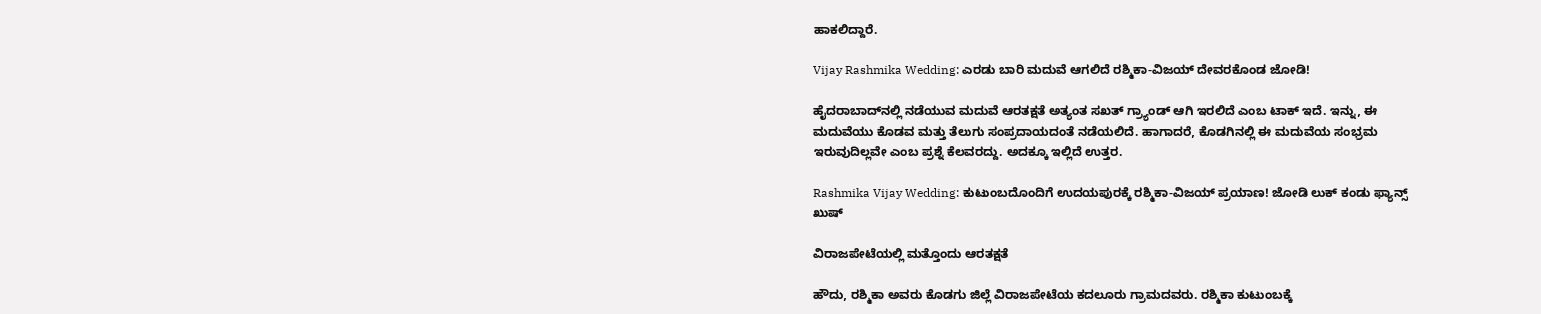ಹಾಕಲಿದ್ದಾರೆ.

Vijay Rashmika Wedding: ಎರಡು ಬಾರಿ ಮದುವೆ ಆಗಲಿದೆ ರಶ್ಮಿಕಾ-ವಿಜಯ್‌ ದೇವರಕೊಂಡ ಜೋಡಿ!

ಹೈದರಾಬಾದ್‌ನಲ್ಲಿ ನಡೆಯುವ ಮದುವೆ ಆರತಕ್ಷತೆ ಅತ್ಯಂತ ಸಖತ್‌ ಗ್ರ್ಯಾಂಡ್‌ ಆಗಿ ಇರಲಿದೆ ಎಂಬ ಟಾಕ್‌ ಇದೆ. ಇನ್ನು, ಈ ಮದುವೆಯು ಕೊಡವ ಮತ್ತು ತೆಲುಗು ಸಂಪ್ರದಾಯದಂತೆ ನಡೆಯಲಿದೆ. ಹಾಗಾದರೆ, ಕೊಡಗಿನಲ್ಲಿ ಈ ಮದುವೆಯ ಸಂಭ್ರಮ ಇರುವುದಿಲ್ಲವೇ ಎಂಬ ಪ್ರಶ್ನೆ ಕೆಲವರದ್ದು. ಅದಕ್ಕೂ ಇಲ್ಲಿದೆ ಉತ್ತರ.

Rashmika Vijay Wedding: ಕುಟುಂಬದೊಂದಿಗೆ ಉದಯಪುರಕ್ಕೆ ರಶ್ಮಿಕಾ-ವಿಜಯ್ ಪ್ರಯಾಣ! ಜೋಡಿ ಲುಕ್‌ ಕಂಡು ಫ್ಯಾನ್ಸ್‌ ಖುಷ್‌

ವಿರಾಜಪೇಟೆಯಲ್ಲಿ ಮತ್ತೊಂದು ಆರತಕ್ಷತೆ

ಹೌದು, ರಶ್ಮಿಕಾ ಅವರು ಕೊಡಗು ಜಿಲ್ಲೆ ವಿರಾಜಪೇಟೆಯ ಕದಲೂರು ಗ್ರಾಮದವರು. ರಶ್ಮಿಕಾ ಕುಟುಂಬಕ್ಕೆ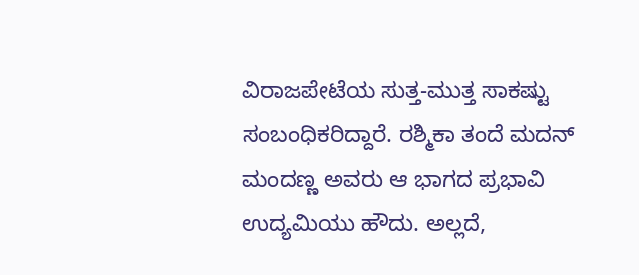ವಿರಾಜಪೇಟೆಯ ಸುತ್ತ-ಮುತ್ತ ಸಾಕಷ್ಟು ಸಂಬಂಧಿಕರಿದ್ದಾರೆ. ರಶ್ಮಿಕಾ ತಂದೆ ಮದನ್ ಮಂದಣ್ಣ ಅವರು ಆ ಭಾಗದ ಪ್ರಭಾವಿ ಉದ್ಯಮಿಯು ಹೌದು. ಅಲ್ಲದೆ,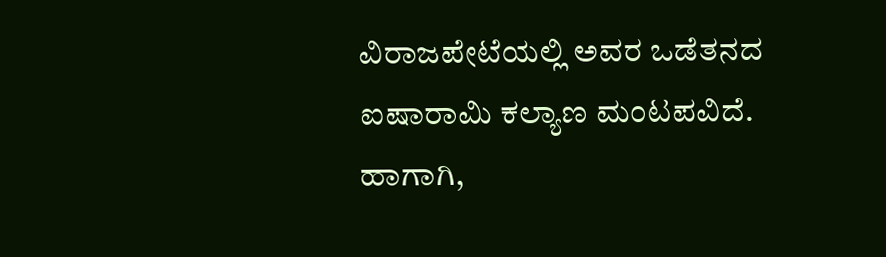ವಿರಾಜಪೇಟೆಯಲ್ಲಿ ಅವರ ಒಡೆತನದ ಐಷಾರಾಮಿ ಕಲ್ಯಾಣ ಮಂಟಪವಿದೆ. ಹಾಗಾಗಿ,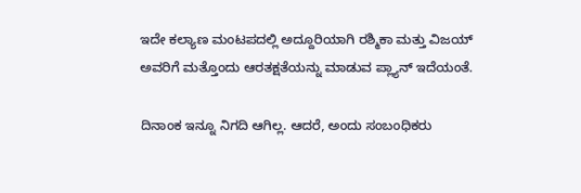ಇದೇ ಕಲ್ಯಾಣ ಮಂಟಪದಲ್ಲಿ ಅದ್ದೂರಿಯಾಗಿ ರಶ್ಮಿಕಾ ಮತ್ತು ವಿಜಯ್‌ ಅವರಿಗೆ ಮತ್ತೊಂದು ಆರತಕ್ಷತೆಯನ್ನು ಮಾಡುವ ಪ್ಲ್ಯಾನ್‌ ಇದೆಯಂತೆ.

ದಿನಾಂಕ ಇನ್ನೂ ನಿಗದಿ ಆಗಿಲ್ಲ. ಆದರೆ, ಅಂದು ಸಂಬಂಧಿಕರು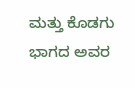ಮತ್ತು ಕೊಡಗು ಭಾಗದ ಅವರ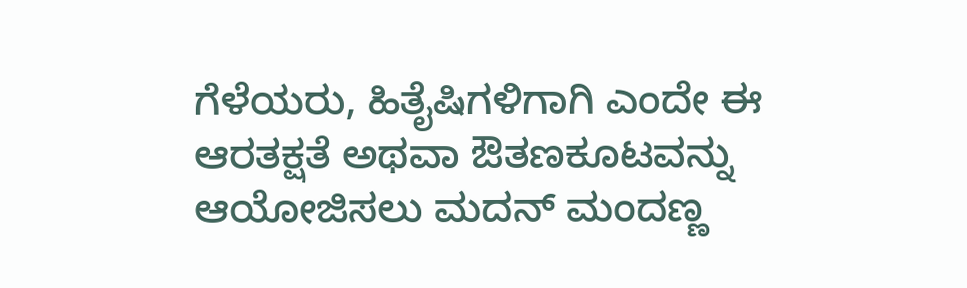ಗೆಳೆಯರು, ಹಿತೈಷಿಗಳಿಗಾಗಿ ಎಂದೇ ಈ ಆರತಕ್ಷತೆ ಅಥವಾ ಔತಣಕೂಟವನ್ನು ಆಯೋಜಿಸಲು ಮದನ್ ಮಂದಣ್ಣ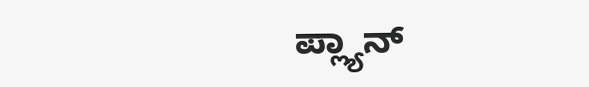ಪ್ಲ್ಯಾನ್‌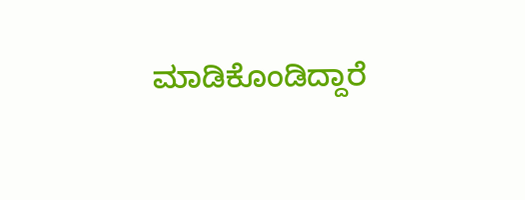ಮಾಡಿಕೊಂಡಿದ್ದಾರೆ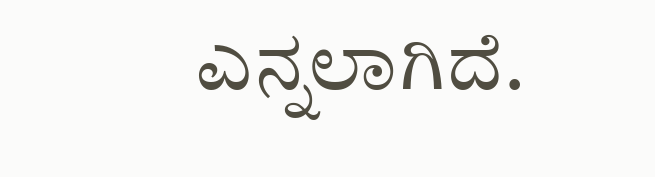ಎನ್ನಲಾಗಿದೆ.